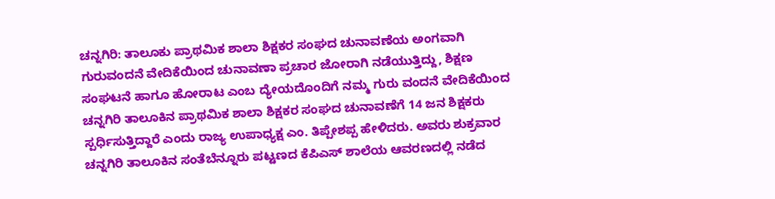ಚನ್ನಗಿರಿ: ತಾಲೂಕು ಪ್ರಾಥಮಿಕ ಶಾಲಾ ಶಿಕ್ಷಕರ ಸಂಘದ ಚುನಾವಣೆಯ ಅಂಗವಾಗಿ ಗುರುವಂದನೆ ವೇದಿಕೆಯಿಂದ ಚುನಾವಣಾ ಪ್ರಚಾರ ಜೋರಾಗಿ ನಡೆಯುತ್ತಿದ್ದು, ಶಿಕ್ಷಣ ಸಂಘಟನೆ ಹಾಗೂ ಹೋರಾಟ ಎಂಬ ದ್ಯೇಯದೊಂದಿಗೆ ನಮ್ಮ ಗುರು ವಂದನೆ ವೇದಿಕೆಯಿಂದ ಚನ್ನಗಿರಿ ತಾಲೂಕಿನ ಪ್ರಾಥಮಿಕ ಶಾಲಾ ಶಿಕ್ಷಕರ ಸಂಘದ ಚುನಾವಣೆಗೆ 14 ಜನ ಶಿಕ್ಷಕರು ಸ್ಪರ್ಧಿಸುತ್ತಿದ್ದಾರೆ ಎಂದು ರಾಜ್ಯ ಉಪಾಧ್ಯಕ್ಷ ಎಂ. ತಿಪ್ಪೇಶಪ್ಪ ಹೇಳಿದರು. ಅವರು ಶುಕ್ರವಾರ ಚನ್ನಗಿರಿ ತಾಲೂಕಿನ ಸಂತೆಬೆನ್ನೂರು ಪಟ್ಟಣದ ಕೆಪಿಎಸ್ ಶಾಲೆಯ ಆವರಣದಲ್ಲಿ ನಡೆದ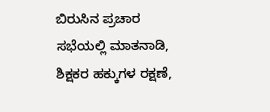ಬಿರುಸಿನ ಪ್ರಚಾರ ಸಭೆಯಲ್ಲಿ ಮಾತನಾಡಿ, ಶಿಕ್ಷಕರ ಹಕ್ಕುಗಳ ರಕ್ಷಣೆ,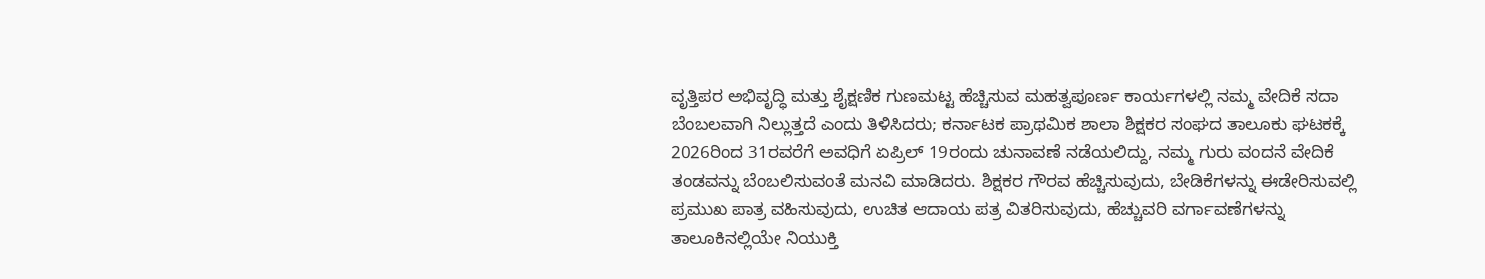ವೃತ್ತಿಪರ ಅಭಿವೃದ್ಧಿ ಮತ್ತು ಶೈಕ್ಷಣಿಕ ಗುಣಮಟ್ಟ ಹೆಚ್ಚಿಸುವ ಮಹತ್ವಪೂರ್ಣ ಕಾರ್ಯಗಳಲ್ಲಿ ನಮ್ಮ ವೇದಿಕೆ ಸದಾ ಬೆಂಬಲವಾಗಿ ನಿಲ್ಲುತ್ತದೆ ಎಂದು ತಿಳಿಸಿದರು; ಕರ್ನಾಟಕ ಪ್ರಾಥಮಿಕ ಶಾಲಾ ಶಿಕ್ಷಕರ ಸಂಘದ ತಾಲೂಕು ಘಟಕಕ್ಕೆ 2026ರಿಂದ 31ರವರೆಗೆ ಅವಧಿಗೆ ಏಪ್ರಿಲ್ 19ರಂದು ಚುನಾವಣೆ ನಡೆಯಲಿದ್ದು, ನಮ್ಮ ಗುರು ವಂದನೆ ವೇದಿಕೆ ತಂಡವನ್ನು ಬೆಂಬಲಿಸುವಂತೆ ಮನವಿ ಮಾಡಿದರು. ಶಿಕ್ಷಕರ ಗೌರವ ಹೆಚ್ಚಿಸುವುದು, ಬೇಡಿಕೆಗಳನ್ನು ಈಡೇರಿಸುವಲ್ಲಿ ಪ್ರಮುಖ ಪಾತ್ರ ವಹಿಸುವುದು, ಉಚಿತ ಆದಾಯ ಪತ್ರ ವಿತರಿಸುವುದು, ಹೆಚ್ಚುವರಿ ವರ್ಗಾವಣೆಗಳನ್ನು ತಾಲೂಕಿನಲ್ಲಿಯೇ ನಿಯುಕ್ತಿ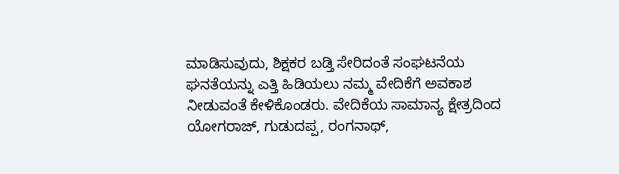ಮಾಡಿಸುವುದು, ಶಿಕ್ಷಕರ ಬಡ್ತಿ ಸೇರಿದಂತೆ ಸಂಘಟನೆಯ ಘನತೆಯನ್ನು ಎತ್ತಿ ಹಿಡಿಯಲು ನಮ್ಮ ವೇದಿಕೆಗೆ ಅವಕಾಶ ನೀಡುವಂತೆ ಕೇಳಿಕೊಂಡರು. ವೇದಿಕೆಯ ಸಾಮಾನ್ಯ ಕ್ಷೇತ್ರದಿಂದ ಯೋಗರಾಜ್, ಗುಡುದಪ್ಪ, ರಂಗನಾಥ್,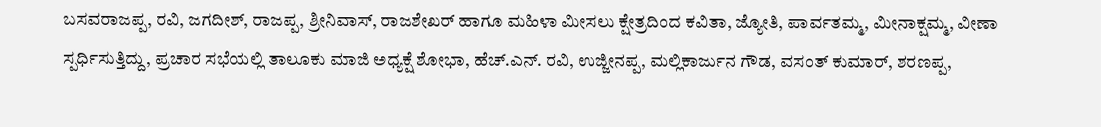ಬಸವರಾಜಪ್ಪ, ರವಿ, ಜಗದೀಶ್, ರಾಜಪ್ಪ, ಶ್ರೀನಿವಾಸ್, ರಾಜಶೇಖರ್ ಹಾಗೂ ಮಹಿಳಾ ಮೀಸಲು ಕ್ಷೇತ್ರದಿಂದ ಕವಿತಾ, ಜ್ಯೋತಿ, ಪಾರ್ವತಮ್ಮ, ಮೀನಾಕ್ಷಮ್ಮ, ವೀಣಾ ಸ್ಪರ್ಧಿಸುತ್ತಿದ್ದು, ಪ್ರಚಾರ ಸಭೆಯಲ್ಲಿ ತಾಲೂಕು ಮಾಜಿ ಅಧ್ಯಕ್ಷೆ ಶೋಭಾ, ಹೆಚ್.ಎನ್. ರವಿ, ಉಜ್ಜೀನಪ್ಪ, ಮಲ್ಲಿಕಾರ್ಜುನ ಗೌಡ, ವಸಂತ್ ಕುಮಾರ್, ಶರಣಪ್ಪ,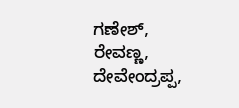ಗಣೇಶ್, ರೇವಣ್ಣ, ದೇವೇಂದ್ರಪ್ಪ,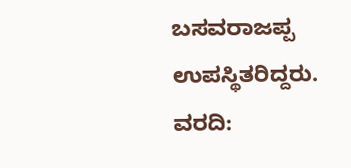ಬಸವರಾಜಪ್ಪ ಉಪಸ್ಥಿತರಿದ್ದರು.
ವರದಿ: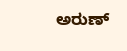ಅರುಣ್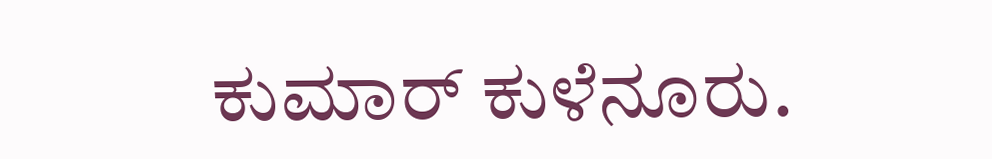ಕುಮಾರ್ ಕುಳೆನೂರು.